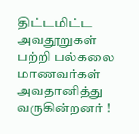திட்டமிட்ட அவதூறுகள் பற்றி பல்கலை மாணவர்கள் அவதானித்து வருகின்றனர் !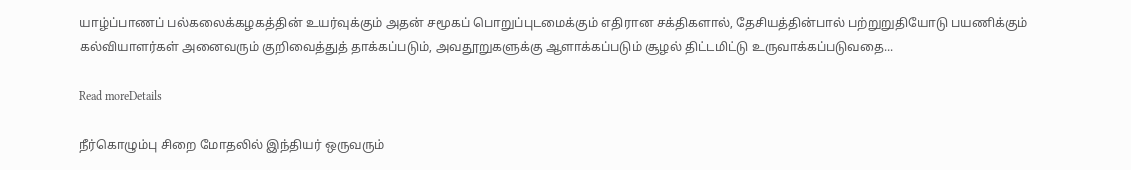யாழ்ப்பாணப் பல்கலைக்கழகத்தின் உயர்வுக்கும் அதன் சமூகப் பொறுப்புடமைக்கும் எதிரான சக்திகளால், தேசியத்தின்பால் பற்றுறுதியோடு பயணிக்கும் கல்வியாளர்கள் அனைவரும் குறிவைத்துத் தாக்கப்படும், அவதூறுகளுக்கு ஆளாக்கப்படும் சூழல் திட்டமிட்டு உருவாக்கப்படுவதை...

Read moreDetails

நீர்கொழும்பு சிறை மோதலில் இந்தியர் ஒருவரும்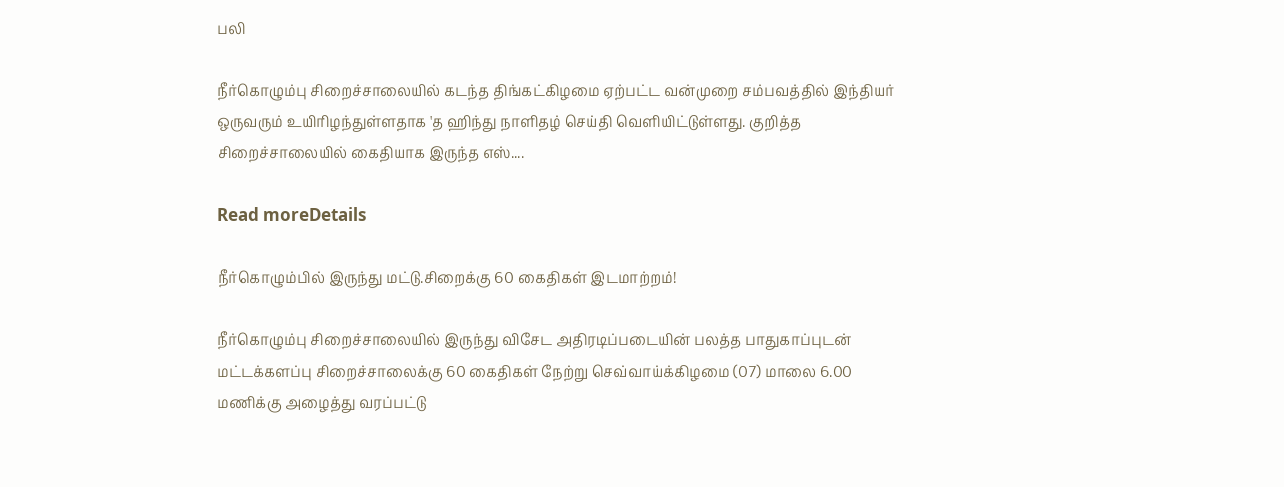பலி

நீர்கொழும்பு சிறைச்சாலையில் கடந்த திங்கட்கிழமை ஏற்பட்ட வன்முறை சம்பவத்தில் இந்தியர் ஒருவரும் உயிரிழந்துள்ளதாக 'த ஹிந்து நாளிதழ் செய்தி வெளியிட்டுள்ளது. குறித்த சிறைச்சாலையில் கைதியாக இருந்த எஸ்....

Read moreDetails

நீர்கொழும்பில் இருந்து மட்டு.சிறைக்கு 60 கைதிகள் இடமாற்றம்!

நீர்கொழும்பு சிறைச்சாலையில் இருந்து விசேட அதிரடிப்படையின் பலத்த பாதுகாப்புடன் மட்டக்களப்பு சிறைச்சாலைக்கு 60 கைதிகள் நேற்று செவ்வாய்க்கிழமை (07) மாலை 6.00 மணிக்கு அழைத்து வரப்பட்டு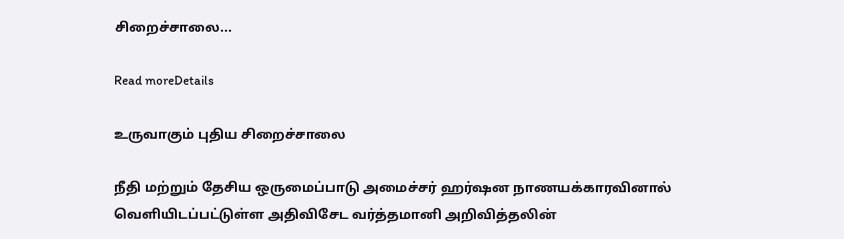சிறைச்சாலை...

Read moreDetails

உருவாகும் புதிய சிறைச்சாலை

நீதி மற்றும் தேசிய ஒருமைப்பாடு அமைச்சர் ஹர்ஷன நாணயக்காரவினால் வெளியிடப்பட்டுள்ள அதிவிசேட வர்த்தமானி அறிவித்தலின்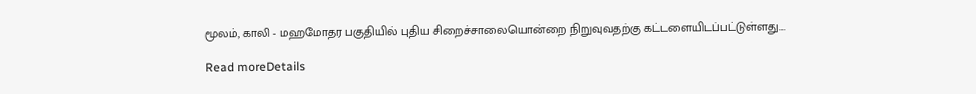மூலம், காலி - மஹமோதர பகுதியில் புதிய சிறைச்சாலையொன்றை நிறுவுவதற்கு கட்டளையிடப்பட்டுள்ளது....

Read moreDetails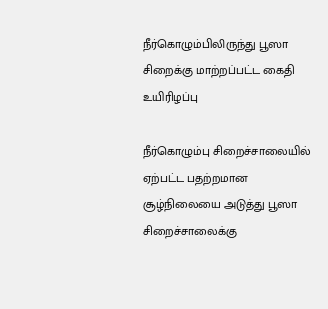நீர்கொழும்பிலிருந்து பூஸா சிறைக்கு மாற்றப்பட்ட கைதி உயிரிழப்பு

நீர்கொழும்பு சிறைச்சாலையில் ஏற்பட்ட பதற்றமான சூழ்நிலையை அடுத்து பூஸா சிறைச்சாலைக்கு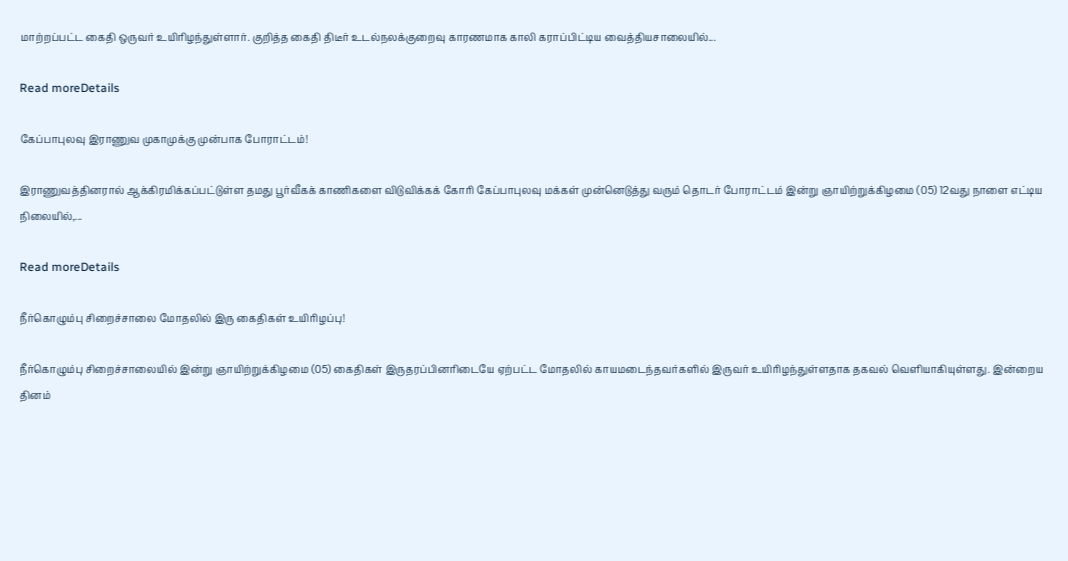மாற்றப்பட்ட கைதி ஒருவர் உயிரிழந்துள்ளார். குறித்த கைதி திடீர் உடல்நலக்குறைவு காரணமாக காலி கராப்பிட்டிய வைத்தியசாலையில்...

Read moreDetails

கேப்பாபுலவு இராணுவ முகாமுக்கு முன்பாக போராட்டம்!

இராணுவத்தினரால் ஆக்கிரமிக்கப்பட்டுள்ள தமது பூர்வீகக் காணிகளை விடுவிக்கக் கோரி கேப்பாபுலவு மக்கள் முன்னெடுத்து வரும் தொடர் போராட்டம் இன்று ஞாயிற்றுக்கிழமை (05) 12வது நாளை எட்டிய நிலையில்,...

Read moreDetails

நீர்கொழும்பு சிறைச்சாலை மோதலில் இரு கைதிகள் உயிரிழப்பு!

நீர்கொழும்பு சிறைச்சாலையில் இன்று ஞாயிற்றுக்கிழமை (05) கைதிகள் இருதரப்பினரிடையே ஏற்பட்ட மோதலில் காயமடைந்தவர்களில் இருவர் உயிரிழந்துள்ளதாக தகவல் வெளியாகியுள்ளது. இன்றைய தினம்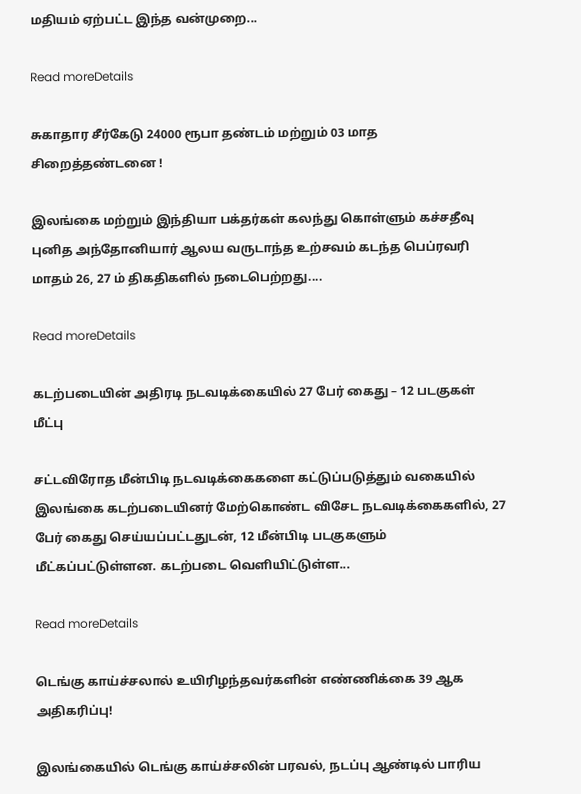மதியம் ஏற்பட்ட இந்த வன்முறை...

Read moreDetails

சுகாதார சீர்கேடு 24000 ரூபா தண்டம் மற்றும் 03 மாத சிறைத்தண்டனை !

இலங்கை மற்றும் இந்தியா பக்தர்கள் கலந்து கொள்ளும் கச்சதீவு புனித அந்தோனியார் ஆலய வருடாந்த உற்சவம் கடந்த பெப்ரவரி மாதம் 26, 27 ம் திகதிகளில் நடைபெற்றது....

Read moreDetails

கடற்படையின் அதிரடி நடவடிக்கையில் 27 பேர் கைது – 12 படகுகள் மீட்பு

சட்டவிரோத மீன்பிடி நடவடிக்கைகளை கட்டுப்படுத்தும் வகையில் இலங்கை கடற்படையினர் மேற்கொண்ட விசேட நடவடிக்கைகளில், 27 பேர் கைது செய்யப்பட்டதுடன், 12 மீன்பிடி படகுகளும் மீட்கப்பட்டுள்ளன. கடற்படை வெளியிட்டுள்ள...

Read moreDetails

டெங்கு காய்ச்சலால் உயிரிழந்தவர்களின் எண்ணிக்கை 39 ஆக அதிகரிப்பு!

இலங்கையில் டெங்கு காய்ச்சலின் பரவல், நடப்பு ஆண்டில் பாரிய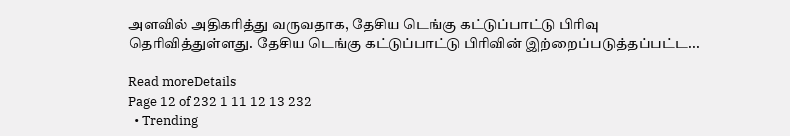அளவில் அதிகரித்து வருவதாக, தேசிய டெங்கு கட்டுப்பாட்டு பிரிவு தெரிவித்துள்ளது. தேசிய டெங்கு கட்டுப்பாட்டு பிரிவின் இற்றைப்படுத்தப்பட்ட...

Read moreDetails
Page 12 of 232 1 11 12 13 232
  • Trending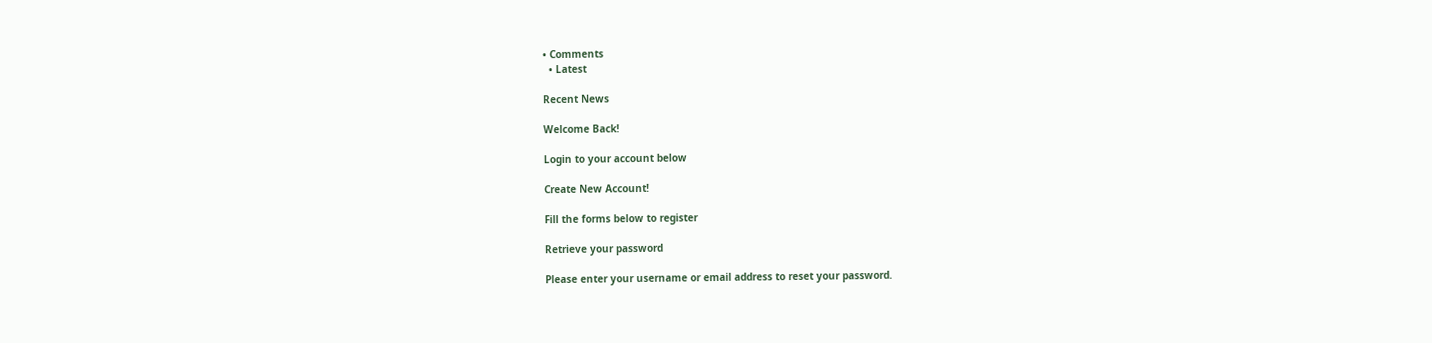• Comments
  • Latest

Recent News

Welcome Back!

Login to your account below

Create New Account!

Fill the forms below to register

Retrieve your password

Please enter your username or email address to reset your password.